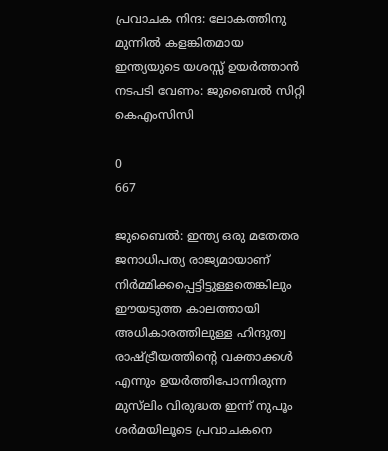പ്രവാചക നിന്ദ: ലോകത്തിനു മുന്നിൽ കളങ്കിതമായ ഇന്ത്യയുടെ യശസ്സ് ഉയർത്താൻ നടപടി വേണം: ജുബൈൽ സിറ്റി കെഎംസിസി

0
667

ജുബൈൽ: ഇന്ത്യ ഒരു മതേതര ജനാധിപത്യ രാജ്യമായാണ് നിർമ്മിക്കപ്പെട്ടിട്ടുള്ളതെങ്കിലും ഈയടുത്ത കാലത്തായി അധികാരത്തിലുള്ള ഹിന്ദുത്വ രാഷ്ട്രീയത്തിന്റെ വക്താക്കൾ എന്നും ഉയർത്തിപോന്നിരുന്ന മുസ്‌ലിം വിരുദ്ധത ഇന്ന് നുപൂം ശർമയിലൂടെ പ്രവാചകനെ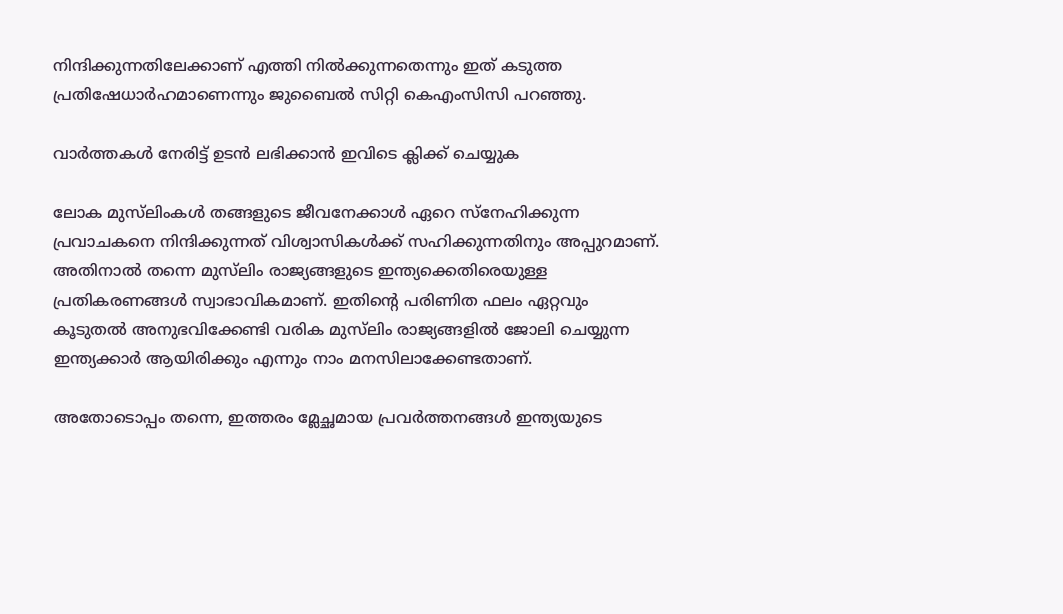നിന്ദിക്കുന്നതിലേക്കാണ് എത്തി നിൽക്കുന്നതെന്നും ഇത് കടുത്ത പ്രതിഷേധാർഹമാണെന്നും ജുബൈൽ സിറ്റി കെഎംസിസി പറഞ്ഞു.

വാർത്തകൾ നേരിട്ട് ഉടൻ ലഭിക്കാൻ ഇവിടെ ക്ലിക്ക് ചെയ്യുക

ലോക മുസ്‌ലിംകൾ തങ്ങളുടെ ജീവനേക്കാൾ ഏറെ സ്നേഹിക്കുന്ന പ്രവാചകനെ നിന്ദിക്കുന്നത് വിശ്വാസികൾക്ക് സഹിക്കുന്നതിനും അപ്പുറമാണ്. അതിനാൽ തന്നെ മുസ്‌ലിം രാജ്യങ്ങളുടെ ഇന്ത്യക്കെതിരെയുള്ള പ്രതികരണങ്ങൾ സ്വാഭാവികമാണ്. ഇതിന്റെ പരിണിത ഫലം ഏറ്റവും കൂടുതൽ അനുഭവിക്കേണ്ടി വരിക മുസ്‌ലിം രാജ്യങ്ങളിൽ ജോലി ചെയ്യുന്ന ഇന്ത്യക്കാർ ആയിരിക്കും എന്നും നാം മനസിലാക്കേണ്ടതാണ്.

അതോടൊപ്പം തന്നെ, ഇത്തരം മ്ലേച്ഛമായ പ്രവർത്തനങ്ങൾ ഇന്ത്യയുടെ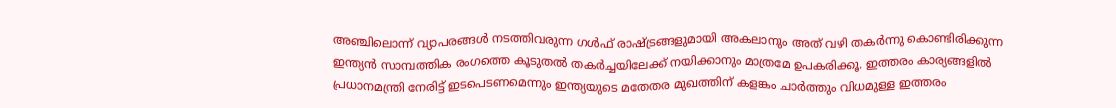അഞ്ചിലൊന്ന് വ്യാപരങ്ങൾ നടത്തിവരുന്ന ഗൾഫ് രാഷ്ട്രങ്ങളുമായി അകലാനും അത് വഴി തകർന്നു കൊണ്ടിരിക്കുന്ന ഇന്ത്യൻ സാമ്പത്തിക രംഗത്തെ കൂടുതൽ തകർച്ചയിലേക്ക് നയിക്കാനും മാത്രമേ ഉപകരിക്കൂ. ഇത്തരം കാര്യങ്ങളിൽ പ്രധാനമന്ത്രി നേരിട്ട് ഇടപെടണമെന്നും ഇന്ത്യയുടെ മതേതര മുഖത്തിന്‌ കളങ്കം ചാർത്തും വിധമുള്ള ഇത്തരം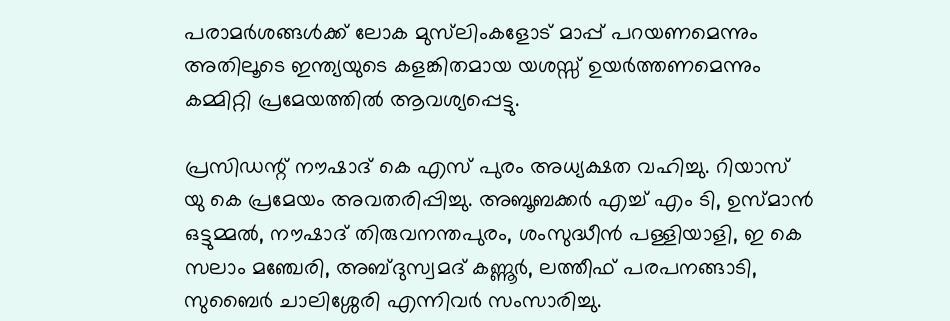പരാമർശങ്ങൾക്ക് ലോക മുസ്‌ലിംകളോട് മാപ്പ് പറയണമെന്നും അതിലൂടെ ഇന്ത്യയുടെ കളങ്കിതമായ യശസ്സ് ഉയർത്തണമെന്നും കമ്മിറ്റി പ്രമേയത്തിൽ ആവശ്യപ്പെട്ടു.

പ്രസിഡന്റ് നൗഷാദ് കെ എസ് പുരം അധ്യക്ഷത വഹിച്ചു. റിയാസ് യു കെ പ്രമേയം അവതരിപ്പിച്ചു. അബൂബക്കർ എച്ച് എം ടി, ഉസ്മാൻ ഒട്ടുമ്മൽ, നൗഷാദ് തിരുവനന്തപുരം, ശംസുദ്ധീൻ പള്ളിയാളി, ഇ കെ സലാം മഞ്ചേരി, അബ്ദുസ്വമദ് കണ്ണൂർ, ലത്തീഫ് പരപനങ്ങാടി, സുബൈർ ചാലിശ്ശേരി എന്നിവർ സംസാരിച്ചു.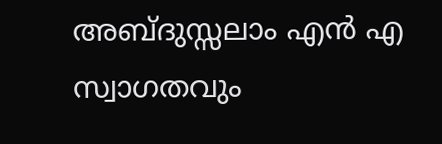അബ്ദുസ്സലാം എൻ എ സ്വാഗതവും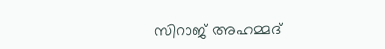സിറാജ് അഹമ്മദ്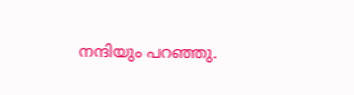നന്ദിയും പറഞ്ഞു.